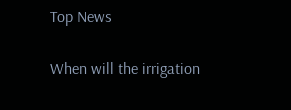Top News

When will the irrigation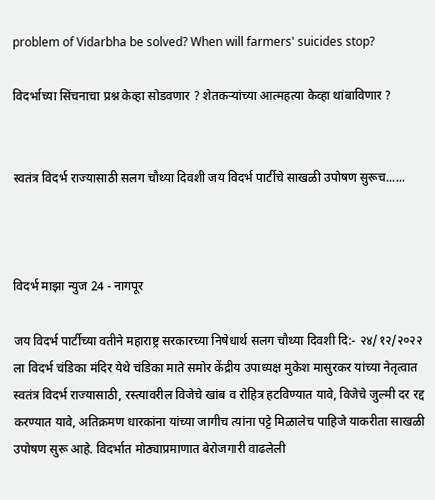problem of Vidarbha be solved? When will farmers' suicides stop?

विदर्भाच्या सिंचनाचा प्रश्न केव्हा सोडवणार ? शेतकऱ्यांच्या आत्महत्या केव्हा थांबाविणार ?


स्वतंत्र विदर्भ राज्यासाठी सलग चौथ्या दिवशी जय विदर्भ पार्टीचे साखळी उपोषण सुरूच......



विदर्भ माझा न्युज 24 - नागपूर

जय विदर्भ पार्टीच्या वतीने महाराष्ट्र सरकारच्या निषेधार्थ सलग चौथ्या दिवशी दि:- २४/१२/२०२२ ला विदर्भ चंडिका मंदिर येथे चंडिका माते समोर केंद्रीय उपाध्यक्ष मुकेश मासुरकर यांच्या नेतृत्वात स्वतंत्र विदर्भ राज्यासाठी, रस्त्यावरील विजेचे खांब व रोहित्र हटविण्यात यावे, विजेचे जुल्मी दर रद्द करण्यात यावे, अतिक्रमण धारकांना यांच्या जागीच त्यांना पट्टे मिळालेच पाहिजे याकरीता साखळी उपोषण सुरू आहे. विदर्भात मोठ्याप्रमाणात बेरोजगारी वाढलेली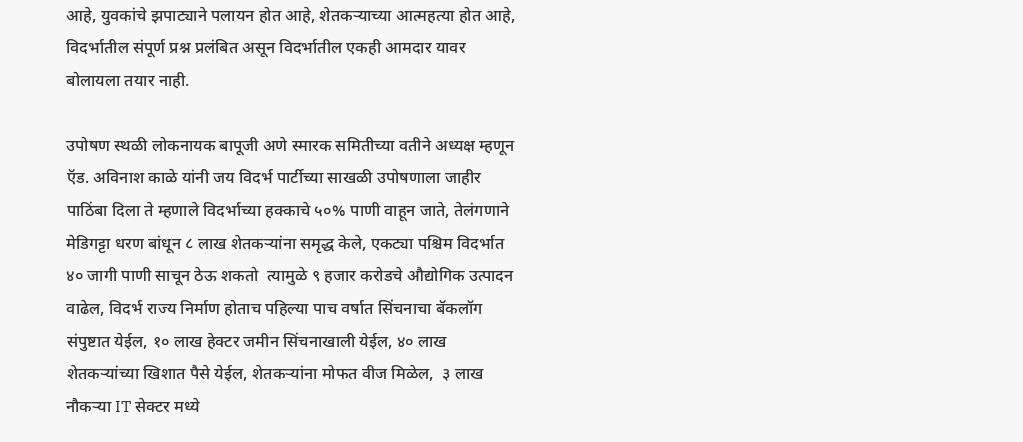आहे, युवकांचे झपाट्याने पलायन होत आहे, शेतकऱ्याच्या आत्महत्या होत आहे, विदर्भातील संपूर्ण प्रश्न प्रलंबित असून विदर्भातील एकही आमदार यावर बोलायला तयार नाही.

उपोषण स्थळी लोकनायक बापूजी अणे स्मारक समितीच्या वतीने अध्यक्ष म्हणून ऍड. अविनाश काळे यांनी जय विदर्भ पार्टीच्या साखळी उपोषणाला जाहीर पाठिंबा दिला ते म्हणाले विदर्भाच्या हक्काचे ५०% पाणी वाहून जाते, तेलंगणाने मेडिगट्टा धरण बांधून ८ लाख शेतकऱ्यांना समृद्ध केले, एकट्या पश्चिम विदर्भात ४० जागी पाणी साचून ठेऊ शकतो  त्यामुळे ९ हजार करोडचे औद्योगिक उत्पादन वाढेल, विदर्भ राज्य निर्माण होताच पहिल्या पाच वर्षात सिंचनाचा बॅकलॉग संपुष्टात येईल, १० लाख हेक्टर जमीन सिंचनाखाली येईल, ४० लाख शेतकऱ्यांच्या खिशात पैसे येईल, शेतकऱ्यांना मोफत वीज मिळेल,  ३ लाख नौकऱ्या IT सेक्टर मध्ये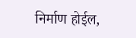निर्माण होईल,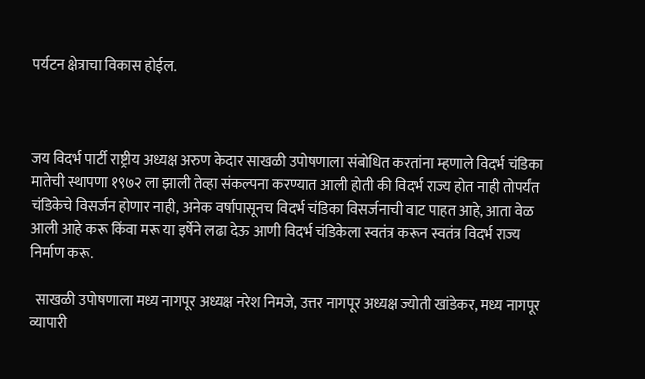पर्यटन क्षेत्राचा विकास होईल.



जय विदर्भ पार्टी राष्ट्रीय अध्यक्ष अरुण केदार साखळी उपोषणाला संबोधित करतांना म्हणाले विदर्भ चंडिका मातेची स्थापणा १९७२ ला झाली तेव्हा संकल्पना करण्यात आली होती की विदर्भ राज्य होत नाही तोपर्यंत चंडिकेचे विसर्जन होणार नाही, अनेक वर्षापासूनच विदर्भ चंडिका विसर्जनाची वाट पाहत आहे, आता वेळ आली आहे करू किंवा मरू या इर्षेने लढा देऊ आणी विदर्भ चंडिकेला स्वतंत्र करून स्वतंत्र विदर्भ राज्य निर्माण करू.

  साखळी उपोषणाला मध्य नागपूर अध्यक्ष नरेश निमजे, उत्तर नागपूर अध्यक्ष ज्योती खांडेकर, मध्य नागपूर व्यापारी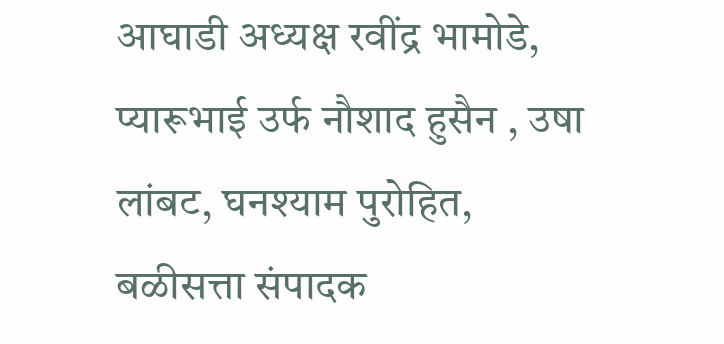आघाडी अध्यक्ष रवींद्र भामोडे, प्यारूभाई उर्फ नौशाद हुसैन , उषा लांबट, घनश्याम पुरोहित, बळीसत्ता संपादक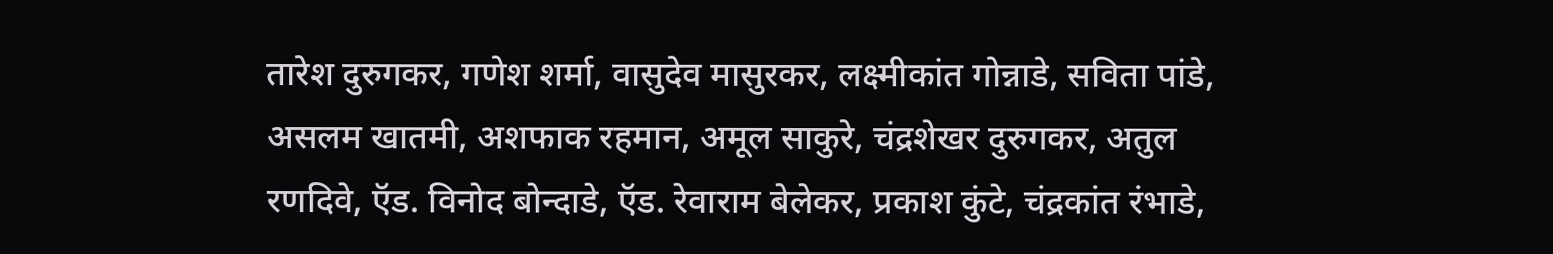तारेश दुरुगकर, गणेश शर्मा, वासुदेव मासुरकर, लक्ष्मीकांत गोन्नाडे, सविता पांडे, असलम खातमी, अशफाक रहमान, अमूल साकुरे, चंद्रशेखर दुरुगकर, अतुल रणदिवे, ऍड. विनोद बोन्दाडे, ऍड. रेवाराम बेलेकर, प्रकाश कुंटे, चंद्रकांत रंभाडे,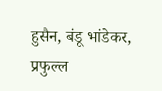हुसैन, बंडू भांडेकर, प्रफुल्ल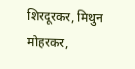शिरदूरकर, मिथुन मोहरकर,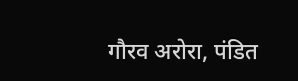गौरव अरोरा, पंडित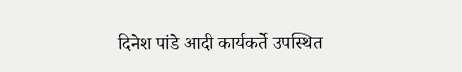दिनेश पांडे आदी कार्यकर्ते उपस्थित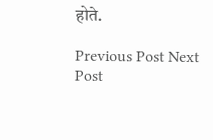होते.

Previous Post Next Post